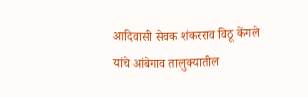आदिवासी सेवक शंकरराव विठू केंगले यांचे आंबेगाव तालुक्यातील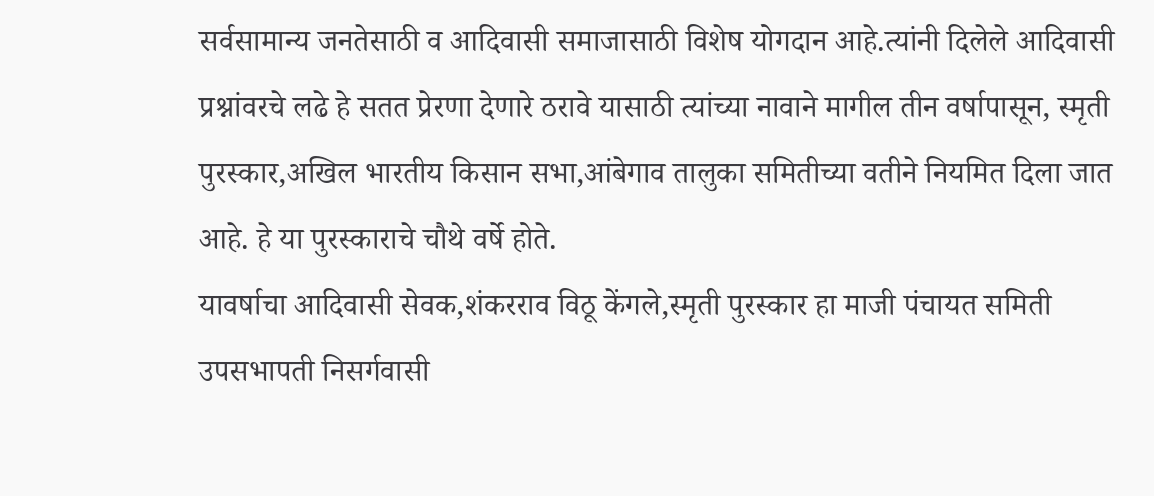सर्वसामान्य जनतेसाठी व आदिवासी समाजासाठी विशेष योगदान आहे.त्यांनी दिलेले आदिवासी प्रश्नांवरचे लढे हे सतत प्रेरणा देणारे ठरावे यासाठी त्यांच्या नावाने मागील तीन वर्षापासून, स्मृती पुरस्कार,अखिल भारतीय किसान सभा,आंबेगाव तालुका समितीच्या वतीने नियमित दिला जात आहे. हे या पुरस्काराचे चौथे वर्षे होते.
यावर्षाचा आदिवासी सेवक,शंकरराव विठू केंगले,स्मृती पुरस्कार हा माजी पंचायत समिती उपसभापती निसर्गवासी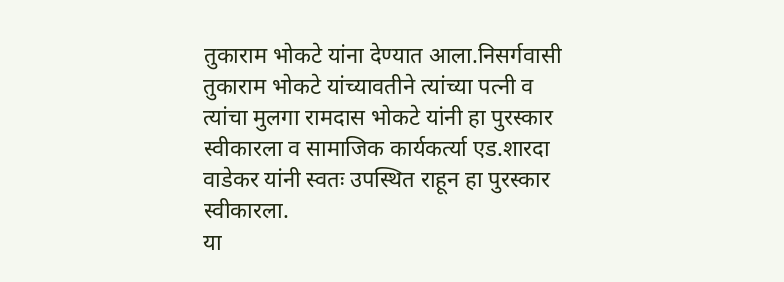तुकाराम भोकटे यांना देण्यात आला.निसर्गवासी तुकाराम भोकटे यांच्यावतीने त्यांच्या पत्नी व त्यांचा मुलगा रामदास भोकटे यांनी हा पुरस्कार स्वीकारला व सामाजिक कार्यकर्त्या एड.शारदा वाडेकर यांनी स्वतः उपस्थित राहून हा पुरस्कार स्वीकारला.
या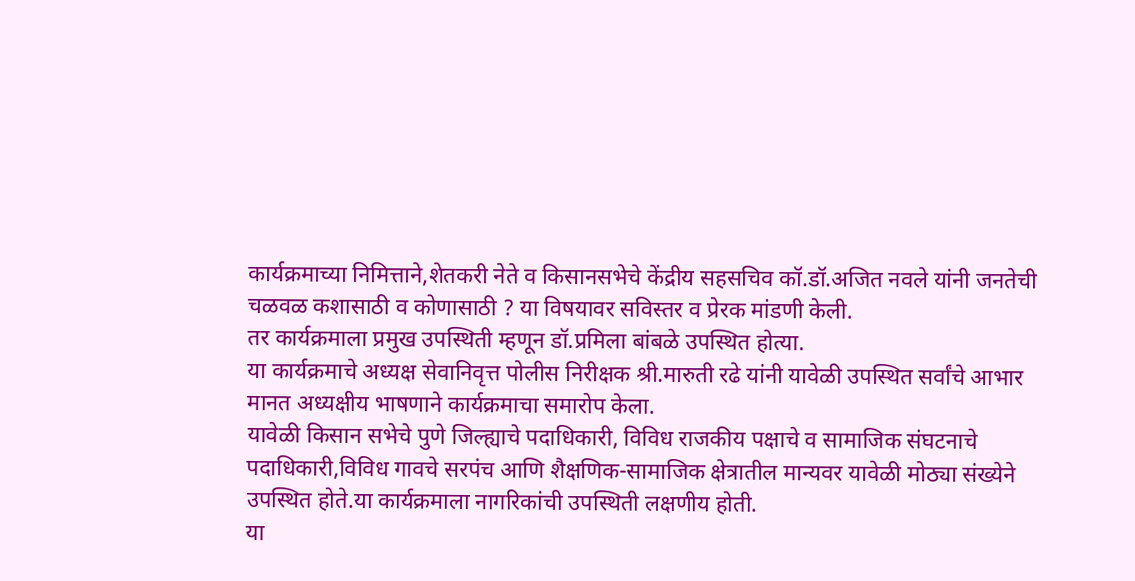कार्यक्रमाच्या निमित्ताने,शेतकरी नेते व किसानसभेचे केंद्रीय सहसचिव कॉ.डॉ.अजित नवले यांनी जनतेची चळवळ कशासाठी व कोणासाठी ? या विषयावर सविस्तर व प्रेरक मांडणी केली.
तर कार्यक्रमाला प्रमुख उपस्थिती म्हणून डॉ.प्रमिला बांबळे उपस्थित होत्या.
या कार्यक्रमाचे अध्यक्ष सेवानिवृत्त पोलीस निरीक्षक श्री.मारुती रढे यांनी यावेळी उपस्थित सर्वांचे आभार मानत अध्यक्षीय भाषणाने कार्यक्रमाचा समारोप केला.
यावेळी किसान सभेचे पुणे जिल्ह्याचे पदाधिकारी, विविध राजकीय पक्षाचे व सामाजिक संघटनाचे पदाधिकारी,विविध गावचे सरपंच आणि शैक्षणिक-सामाजिक क्षेत्रातील मान्यवर यावेळी मोठ्या संख्येने उपस्थित होते.या कार्यक्रमाला नागरिकांची उपस्थिती लक्षणीय होती.
या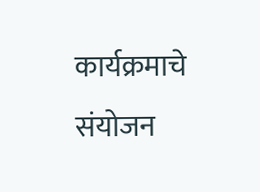कार्यक्रमाचे संयोजन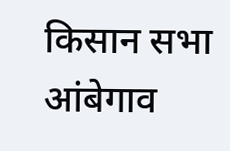किसान सभा आंबेगाव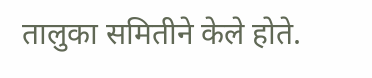तालुका समितीने केले होते.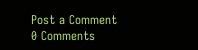Post a Comment
0 Comments